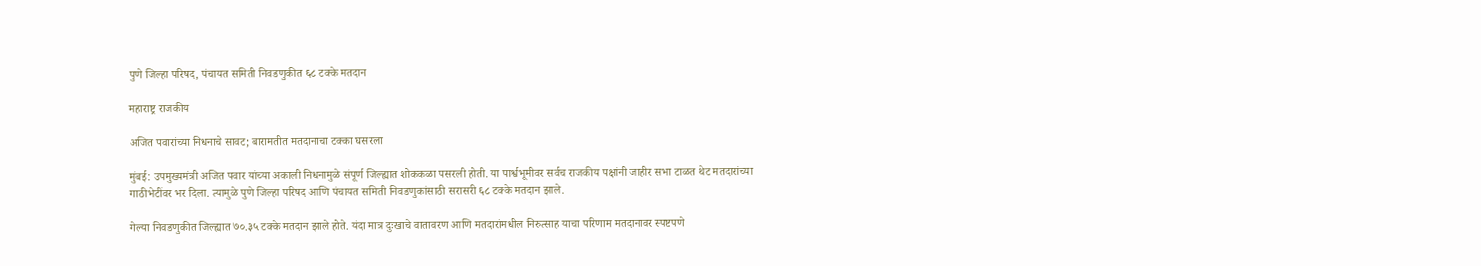पुणे जिल्हा परिषद, पंचायत समिती निवडणुकीत ६८ टक्के मतदान

महाराष्ट्र राजकीय

अजित पवारांच्या निधनाचे सावट; बारामतीत मतदानाचा टक्का घसरला

मुंबई: उपमुख्यमंत्री अजित पवार यांच्या अकाली निधनामुळे संपूर्ण जिल्ह्यात शोककळा पसरली होती. या पार्श्वभूमीवर सर्वच राजकीय पक्षांनी जाहीर सभा टाळत थेट मतदारांच्या गाठीभेटींवर भर दिला. त्यामुळे पुणे जिल्हा परिषद आणि पंचायत समिती निवडणुकांसाठी सरासरी ६८ टक्के मतदान झाले.

गेल्या निवडणुकीत जिल्ह्यात ७०.३५ टक्के मतदान झाले होते. यंदा मात्र दुःखाचे वातावरण आणि मतदारांमधील निरुत्साह याचा परिणाम मतदानावर स्पष्टपणे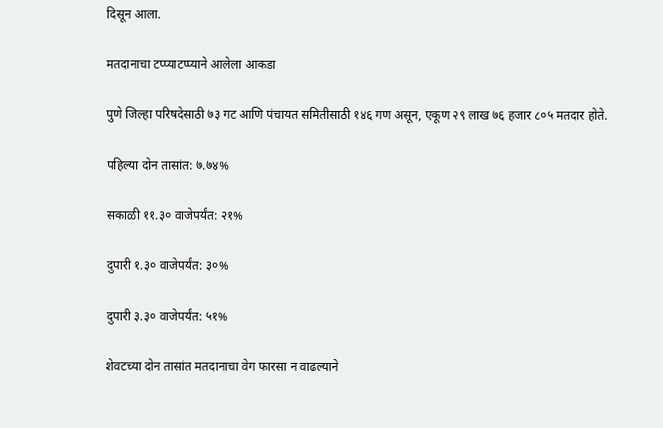दिसून आला.

मतदानाचा टप्प्याटप्प्याने आलेला आकडा

पुणे जिल्हा परिषदेसाठी ७३ गट आणि पंचायत समितीसाठी १४६ गण असून, एकूण २९ लाख ७६ हजार ८०५ मतदार होते.

पहिल्या दोन तासांत: ७.७४%

सकाळी ११.३० वाजेपर्यंत: २१%

दुपारी १.३० वाजेपर्यंत: ३०%

दुपारी ३.३० वाजेपर्यंत: ५१%

शेवटच्या दोन तासांत मतदानाचा वेग फारसा न वाढल्याने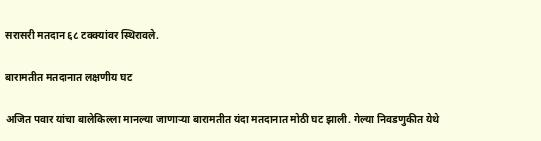सरासरी मतदान ६८ टक्क्यांवर स्थिरावले.

बारामतीत मतदानात लक्षणीय घट

अजित पवार यांचा बालेकिल्ला मानल्या जाणाऱ्या बारामतीत यंदा मतदानात मोठी घट झाली. गेल्या निवडणुकीत येथे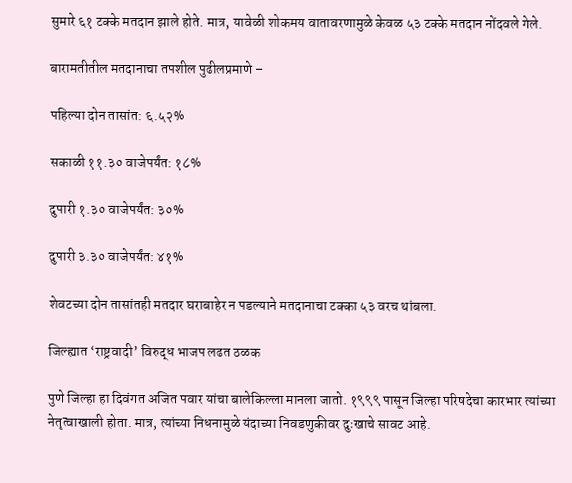सुमारे ६१ टक्के मतदान झाले होते. मात्र, यावेळी शोकमय वातावरणामुळे केवळ ५३ टक्के मतदान नोंदवले गेले.

बारामतीतील मतदानाचा तपशील पुढीलप्रमाणे –

पहिल्या दोन तासांत: ६.५२%

सकाळी ११.३० वाजेपर्यंत: १८%

दुपारी १.३० वाजेपर्यंत: ३०%

दुपारी ३.३० वाजेपर्यंत: ४१%

शेवटच्या दोन तासांतही मतदार घराबाहेर न पडल्याने मतदानाचा टक्का ५३ वरच थांबला.

जिल्ह्यात ‘राष्ट्रवादी’ विरुद्ध भाजप लढत ठळक

पुणे जिल्हा हा दिवंगत अजित पवार यांचा बालेकिल्ला मानला जातो. १९९९ पासून जिल्हा परिषदेचा कारभार त्यांच्या नेतृत्वाखाली होता. मात्र, त्यांच्या निधनामुळे यंदाच्या निवडणुकीवर दुःखाचे सावट आहे.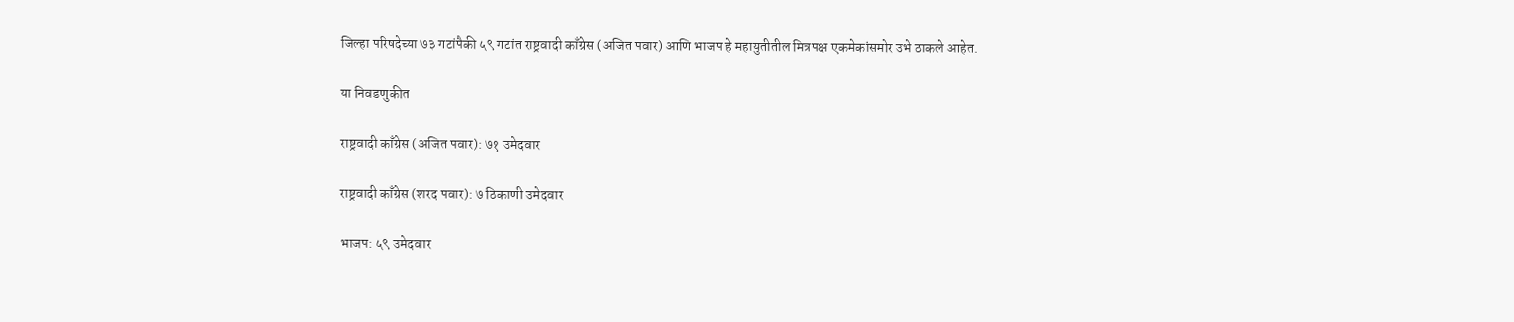जिल्हा परिषदेच्या ७३ गटांपैकी ५९ गटांत राष्ट्रवादी काँग्रेस (अजित पवार) आणि भाजप हे महायुतीतील मित्रपक्ष एकमेकांसमोर उभे ठाकले आहेत.

या निवडणुकीत

राष्ट्रवादी काँग्रेस (अजित पवार): ७१ उमेदवार

राष्ट्रवादी काँग्रेस (शरद पवार): ७ ठिकाणी उमेदवार

भाजप: ५९ उमेदवार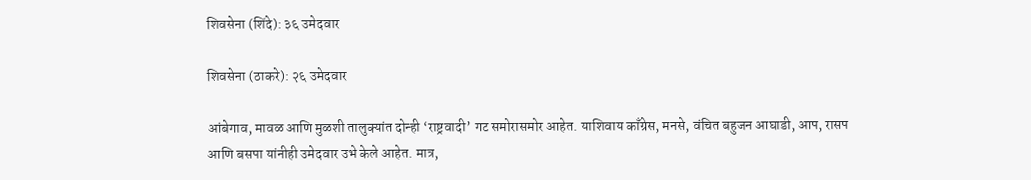शिवसेना (शिंदे): ३६ उमेदवार

शिवसेना (ठाकरे): २६ उमेदवार

आंबेगाव, मावळ आणि मुळशी तालुक्यांत दोन्ही ‘राष्ट्रवादी’ गट समोरासमोर आहेत. याशिवाय काँग्रेस, मनसे, वंचित बहुजन आघाडी, आप, रासप आणि बसपा यांनीही उमेदवार उभे केले आहेत. मात्र,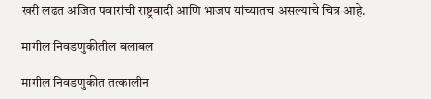खरी लढत अजित पवारांची राष्ट्रवादी आणि भाजप यांच्यातच असल्याचे चित्र आहे.

मागील निवडणुकीतील बलाबल

मागील निवडणुकीत तत्कालीन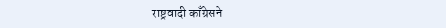राष्ट्रवादी काँग्रेसने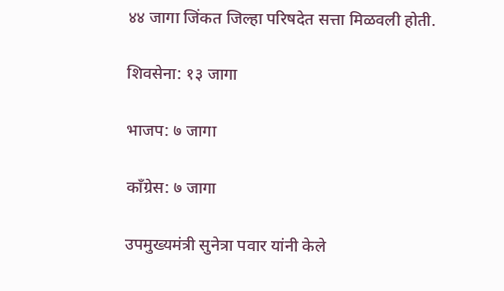४४ जागा जिंकत जिल्हा परिषदेत सत्ता मिळवली होती.

शिवसेना: १३ जागा

भाजप: ७ जागा

काँग्रेस: ७ जागा

उपमुख्यमंत्री सुनेत्रा पवार यांनी केले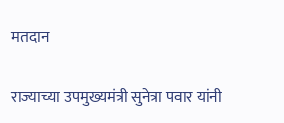मतदान

राज्याच्या उपमुख्यमंत्री सुनेत्रा पवार यांनी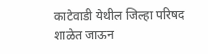काटेवाडी येथील जिल्हा परिषद शाळेत जाऊन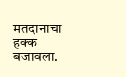मतदानाचा हक्क बजावला.